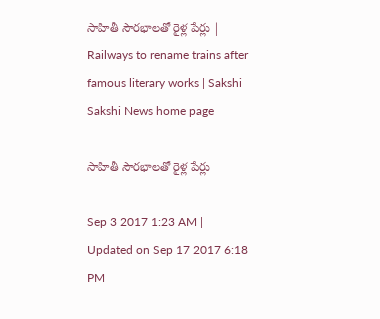సాహితీ సౌరభాలతో రైళ్ల పేర్లు | Railways to rename trains after famous literary works | Sakshi
Sakshi News home page

సాహితీ సౌరభాలతో రైళ్ల పేర్లు

Sep 3 2017 1:23 AM | Updated on Sep 17 2017 6:18 PM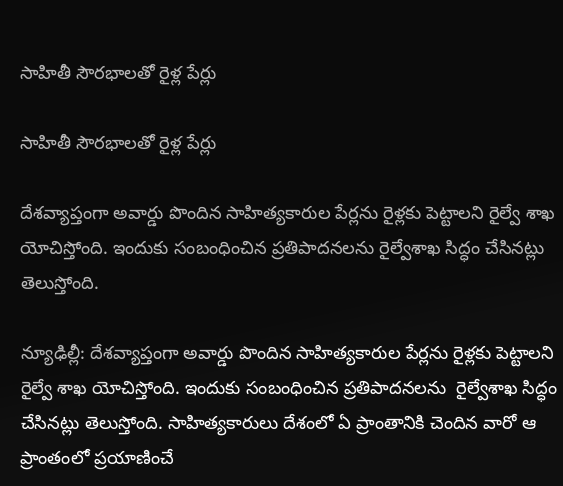సాహితీ సౌరభాలతో రైళ్ల పేర్లు

సాహితీ సౌరభాలతో రైళ్ల పేర్లు

దేశవ్యాప్తంగా అవార్డు పొందిన సాహిత్యకారుల పేర్లను రైళ్లకు పెట్టాలని రైల్వే శాఖ యోచిస్తోంది. ఇందుకు సంబంధించిన ప్రతిపాదనలను రైల్వేశాఖ సిద్ధం చేసినట్లు తెలుస్తోంది.

న్యూఢిల్లీ: దేశవ్యాప్తంగా అవార్డు పొందిన సాహిత్యకారుల పేర్లను రైళ్లకు పెట్టాలని రైల్వే శాఖ యోచిస్తోంది. ఇందుకు సంబంధించిన ప్రతిపాదనలను  రైల్వేశాఖ సిద్ధం చేసినట్లు తెలుస్తోంది. సాహిత్యకారులు దేశంలో ఏ ప్రాంతానికి చెందిన వారో ఆ ప్రాంతంలో ప్రయాణించే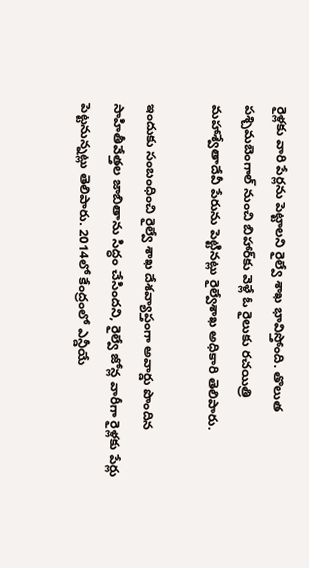రైళ్లకు వారి పేర్లను పెట్టాలని రైల్వే శాఖ భావిస్తోంది. తొలుత పశ్చిమబెంగాల్‌ నుంచి బిహార్‌కు వెళ్లే ఓ రైలుకు రచయిత్రి మహాశ్వేతాదేవీ పేరును పెట్టినట్లు రైల్వేశాఖ అధికారి తెలిపారు.

ఇందుకు సంబంధించి రైల్వే శాఖ దేశవ్యాప్తంగా అవార్డు పొందిన సాహితీవేత్తల జాబితాను సిద్ధం చేసిందని, రైల్వే జోన్ల వారీగా రైళ్లకు పేర్లు పెట్టనున్నట్లు తెలిపారు. 2014లో కేంద్రంలో ఎన్డీయే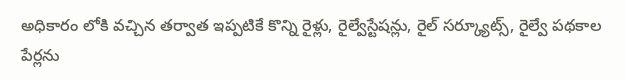అధికారం లోకి వచ్చిన తర్వాత ఇప్పటికే కొన్ని రైళ్లు, రైల్వేస్టేషన్లు, రైల్‌ సర్క్యూట్స్, రైల్వే పథకాల పేర్లను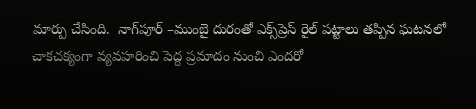మార్పు చేసింది.  నాగ్‌పూర్‌ –ముంబై దురంతో ఎక్స్‌ప్రెస్‌ రైల్‌ పట్టాలు తప్పిన ఘటనలో చాకచక్యంగా వ్యవహరించి పెద్ద ప్రమాదం నుంచి ఎందరో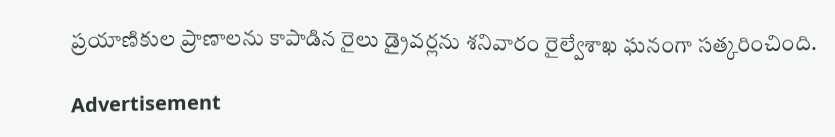ప్రయాణికుల ప్రాణాలను కాపాడిన రైలు డ్రైవర్లను శనివారం రైల్వేశాఖ ఘనంగా సత్కరించింది.

Advertisement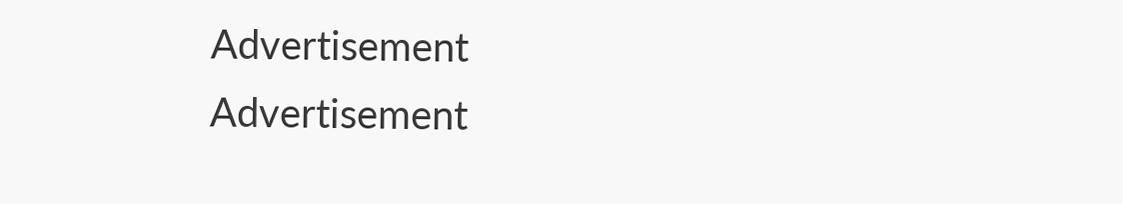Advertisement
Advertisement